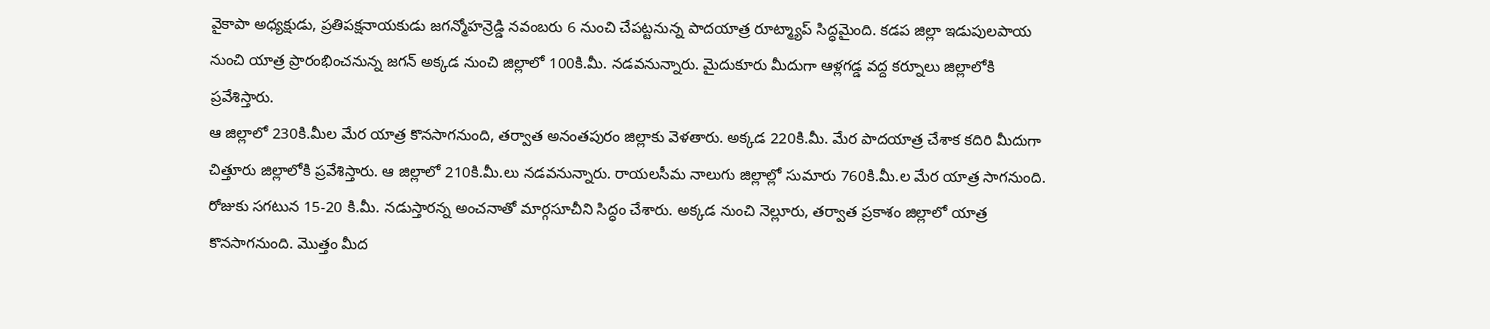వైకాపా అధ్యక్షుడు, ప్రతిపక్షనాయకుడు జగన్మోహన్రెడ్డి నవంబరు 6 నుంచి చేపట్టనున్న పాదయాత్ర రూట్మ్యాప్ సిద్ధమైంది. కడప జిల్లా ఇడుపులపాయ నుంచి యాత్ర ప్రారంభించనున్న జగన్ అక్కడ నుంచి జిల్లాలో 100కి.మీ. నడవనున్నారు. మైదుకూరు మీదుగా ఆళ్లగడ్డ వద్ద కర్నూలు జిల్లాలోకి ప్రవేశిస్తారు.
ఆ జిల్లాలో 230కి.మీల మేర యాత్ర కొనసాగనుంది, తర్వాత అనంతపురం జిల్లాకు వెళతారు. అక్కడ 220కి.మీ. మేర పాదయాత్ర చేశాక కదిరి మీదుగా చిత్తూరు జిల్లాలోకి ప్రవేశిస్తారు. ఆ జిల్లాలో 210కి.మీ.లు నడవనున్నారు. రాయలసీమ నాలుగు జిల్లాల్లో సుమారు 760కి.మీ.ల మేర యాత్ర సాగనుంది.
రోజుకు సగటున 15-20 కి.మీ. నడుస్తారన్న అంచనాతో మార్గసూచీని సిద్ధం చేశారు. అక్కడ నుంచి నెల్లూరు, తర్వాత ప్రకాశం జిల్లాలో యాత్ర కొనసాగనుంది. మొత్తం మీద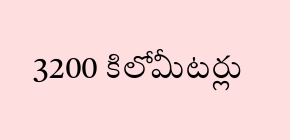3200 కిలోమీటర్లు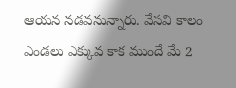ఆయన నడవనున్నారు. వేసవి కాలం ఎండలు ఎక్కువ కాక ముందే మే 2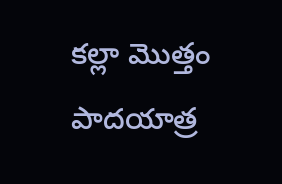కల్లా మొత్తం పాదయాత్ర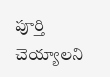పూర్తి చెయ్యాలని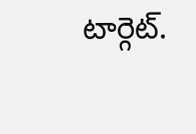టార్గెట్.